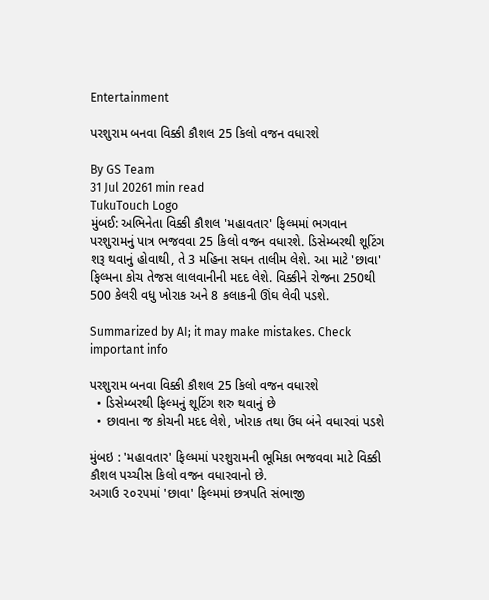Entertainment

પરશુરામ બનવા વિક્કી કૌશલ 25 કિલો વજન વધારશે

By GS Team
31 Jul 20261 min read
TukuTouch Logo
મુંબઈ: અભિનેતા વિક્કી કૌશલ 'મહાવતાર' ફિલ્મમાં ભગવાન પરશુરામનું પાત્ર ભજવવા 25 કિલો વજન વધારશે. ડિસેમ્બરથી શૂટિંગ શરૂ થવાનું હોવાથી, તે 3 મહિના સઘન તાલીમ લેશે. આ માટે 'છાવા' ફિલ્મના કોચ તેજસ લાલવાનીની મદદ લેશે. વિક્કીને રોજના 250થી 500 કેલરી વધુ ખોરાક અને 8 કલાકની ઊંઘ લેવી પડશે.

Summarized by AI; it may make mistakes. Check important info

પરશુરામ બનવા વિક્કી કૌશલ 25 કિલો વજન વધારશે
  • ડિસેમ્બરથી ફિલ્મનું શૂટિંગ શરુ થવાનું છે
  • છાવાના જ કોચની મદદ લેશે, ખોરાક તથા ઉંઘ બંને વધારવાં પડશે

મુંબઇ : 'મહાવતાર' ફિલ્મમાં પરશુરામની ભૂમિકા ભજવવા માટે વિક્કી કૌશલ પચ્ચીસ કિલો વજન વધારવાનો છે.
અગાઉ ૨૦૨૫માં 'છાવા' ફિલ્મમાં છત્રપતિ સંભાજી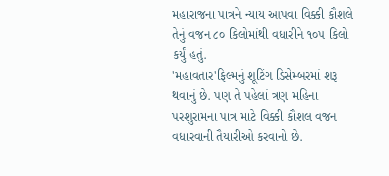મહારાજના પાત્રને ન્યાય આપવા વિક્કી કૌશલે તેનું વજન ૮૦ કિલોમાંથી વધારીને ૧૦૫ કિલો કર્યું હતું.
'મહાવતાર'ફિલ્મનું શૂટિંગ ડિસેમ્બરમાં શરૂ થવાનું છે. પણ તે પહેલાં ત્રણ મહિના પરશુરામના પાત્ર માટે વિક્કી કૌશલ વજન વધારવાની તૈયારીઓ કરવાનો છે.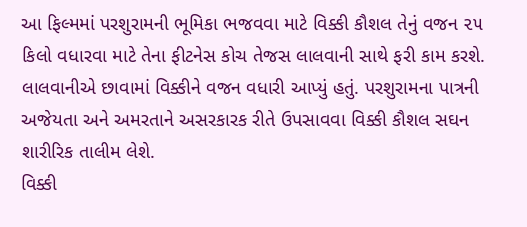આ ફિલ્મમાં પરશુરામની ભૂમિકા ભજવવા માટે વિક્કી કૌશલ તેનું વજન ૨૫ કિલો વધારવા માટે તેના ફીટનેસ કોચ તેજસ લાલવાની સાથે ફરી કામ કરશે. લાલવાનીએ છાવામાં વિક્કીને વજન વધારી આપ્યું હતું. પરશુરામના પાત્રની અજેયતા અને અમરતાને અસરકારક રીતે ઉપસાવવા વિક્કી કૌશલ સઘન શારીરિક તાલીમ લેશે.
વિક્કી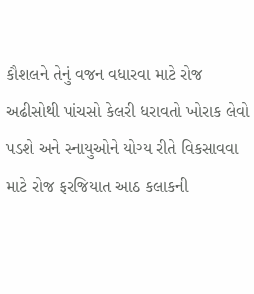કૌશલને તેનું વજન વધારવા માટે રોજ અઢીસોથી પાંચસો કેલરી ધરાવતો ખોરાક લેવો પડશે અને સ્નાયુઓને યોગ્ય રીતે વિકસાવવા માટે રોજ ફરજિયાત આઠ કલાકની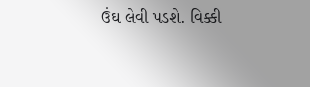ઉંઘ લેવી પડશે. વિક્કી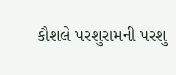કૌશલે પરશુરામની પરશુ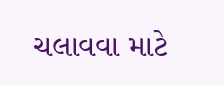ચલાવવા માટે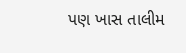પણ ખાસ તાલીમ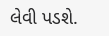લેવી પડશે.